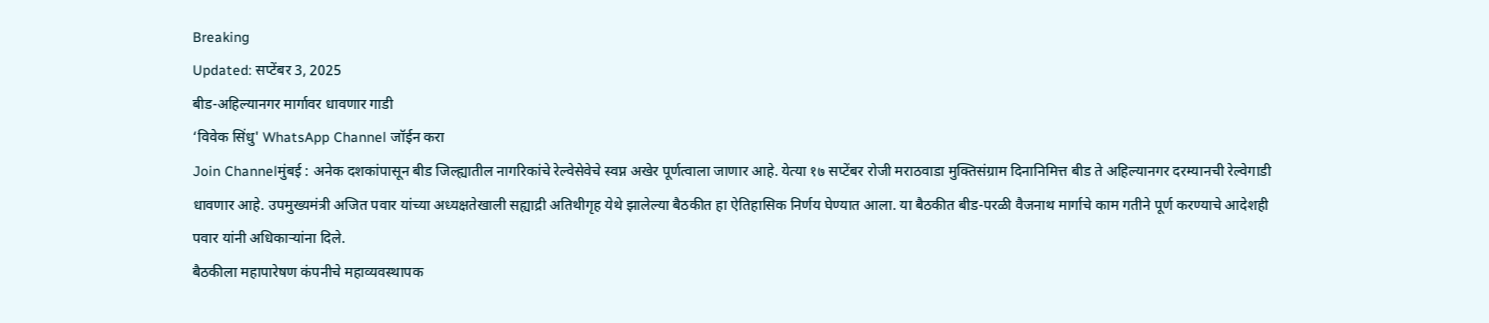Breaking
Updated: सप्टेंबर 3, 2025
बीड-अहिल्यानगर मार्गावर धावणार गाडी
‘विवेक सिंधु' WhatsApp Channel जॉईन करा
Join Channelमुंबई : अनेक दशकांपासून बीड जिल्ह्यातील नागरिकांचे रेल्वेसेवेचे स्वप्न अखेर पूर्णत्वाला जाणार आहे. येत्या १७ सप्टेंबर रोजी मराठवाडा मुक्तिसंग्राम दिनानिमित्त बीड ते अहिल्यानगर दरम्यानची रेल्वेगाडी धावणार आहे. उपमुख्यमंत्री अजित पवार यांच्या अध्यक्षतेखाली सह्याद्री अतिथीगृह येथे झालेल्या बैठकीत हा ऐतिहासिक निर्णय घेण्यात आला. या बैठकीत बीड-परळी वैजनाथ मार्गाचे काम गतीने पूर्ण करण्याचे आदेशही पवार यांनी अधिकाऱ्यांना दिले.
बैठकीला महापारेषण कंपनीचे महाव्यवस्थापक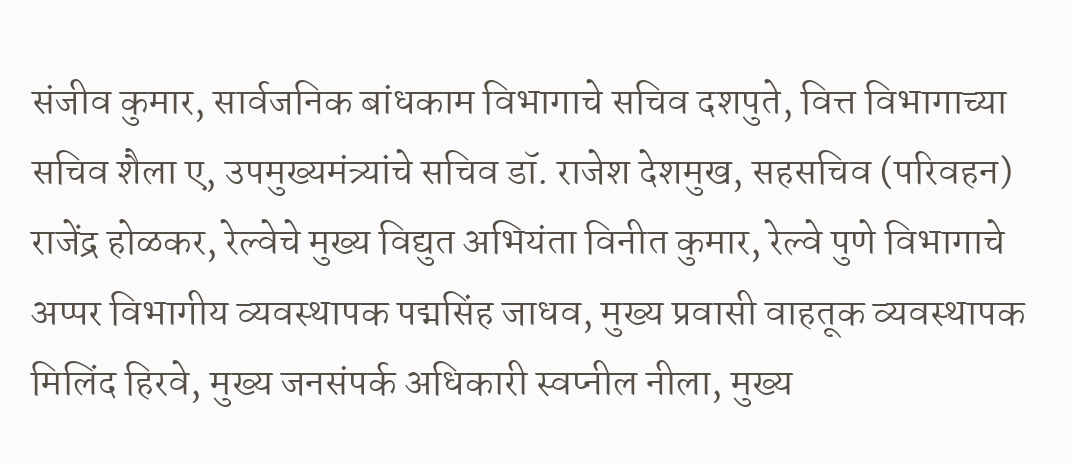संजीव कुमार, सार्वजनिक बांधकाम विभागाचे सचिव दशपुते, वित्त विभागाच्या सचिव शैला ए, उपमुख्यमंत्र्यांचे सचिव डॉ. राजेश देशमुख, सहसचिव (परिवहन) राजेंद्र होळकर, रेल्वेचे मुख्य विद्युत अभियंता विनीत कुमार, रेल्वे पुणे विभागाचे अप्पर विभागीय व्यवस्थापक पद्मसिंह जाधव, मुख्य प्रवासी वाहतूक व्यवस्थापक मिलिंद हिरवे, मुख्य जनसंपर्क अधिकारी स्वप्नील नीला, मुख्य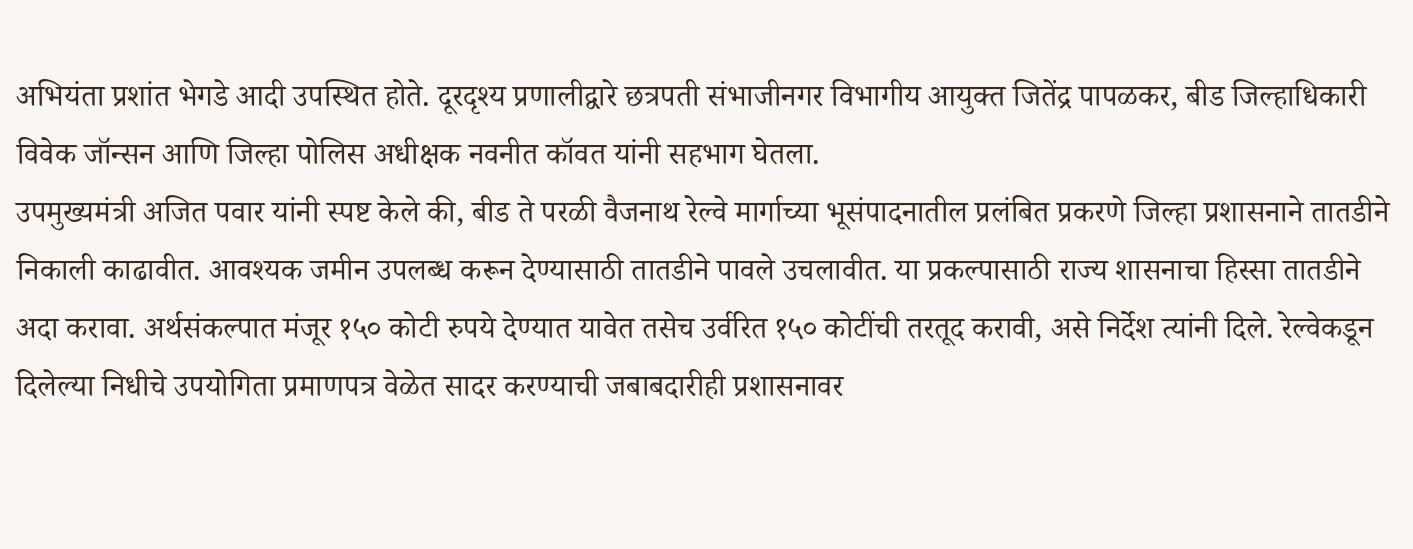अभियंता प्रशांत भेगडे आदी उपस्थित होते. दूरदृश्य प्रणालीद्वारे छत्रपती संभाजीनगर विभागीय आयुक्त जितेंद्र पापळकर, बीड जिल्हाधिकारी विवेक जॉन्सन आणि जिल्हा पोलिस अधीक्षक नवनीत कॉवत यांनी सहभाग घेतला.
उपमुख्यमंत्री अजित पवार यांनी स्पष्ट केले की, बीड ते परळी वैजनाथ रेल्वे मार्गाच्या भूसंपादनातील प्रलंबित प्रकरणे जिल्हा प्रशासनाने तातडीने निकाली काढावीत. आवश्यक जमीन उपलब्ध करून देण्यासाठी तातडीने पावले उचलावीत. या प्रकल्पासाठी राज्य शासनाचा हिस्सा तातडीने अदा करावा. अर्थसंकल्पात मंजूर १५० कोटी रुपये देण्यात यावेत तसेच उर्वरित १५० कोटींची तरतूद करावी, असे निर्देश त्यांनी दिले. रेल्वेकडून दिलेल्या निधीचे उपयोगिता प्रमाणपत्र वेळेत सादर करण्याची जबाबदारीही प्रशासनावर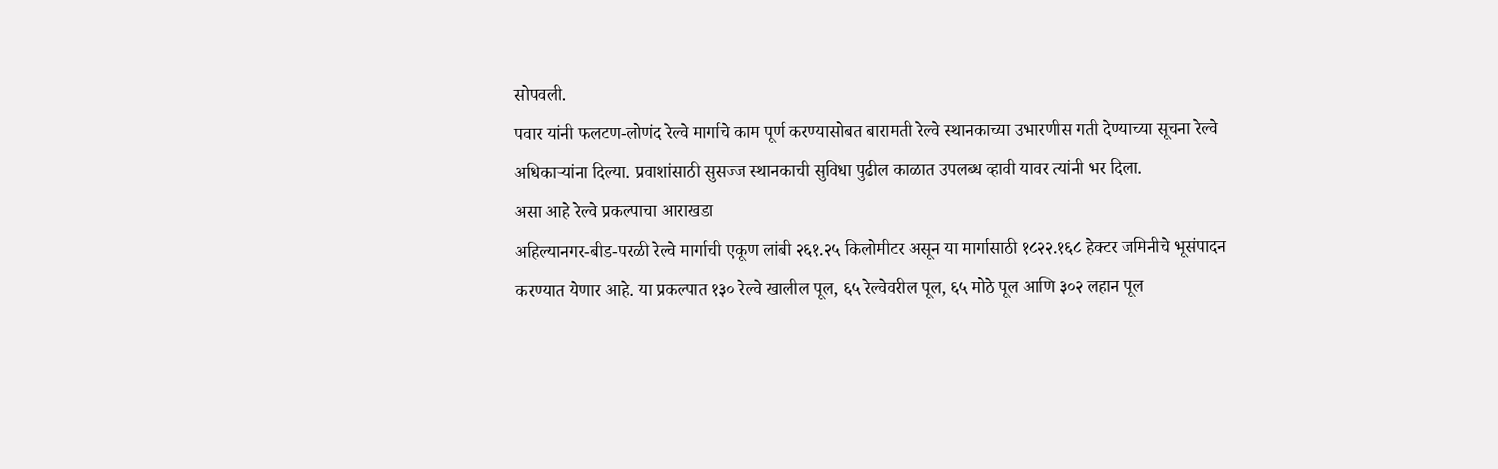सोपवली.
पवार यांनी फलटण-लोणंद रेल्वे मार्गाचे काम पूर्ण करण्यासोबत बारामती रेल्वे स्थानकाच्या उभारणीस गती देण्याच्या सूचना रेल्वे अधिकाऱ्यांना दिल्या. प्रवाशांसाठी सुसज्ज स्थानकाची सुविधा पुढील काळात उपलब्ध व्हावी यावर त्यांनी भर दिला.
असा आहे रेल्वे प्रकल्पाचा आराखडा
अहिल्यानगर-बीड-परळी रेल्वे मार्गाची एकूण लांबी २६१.२५ किलोमीटर असून या मार्गासाठी १८२२.१६८ हेक्टर जमिनीचे भूसंपादन करण्यात येणार आहे. या प्रकल्पात १३० रेल्वे खालील पूल, ६५ रेल्वेवरील पूल, ६५ मोठे पूल आणि ३०२ लहान पूल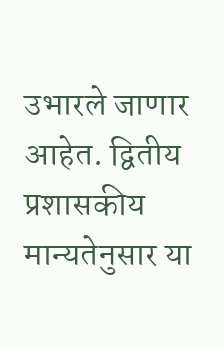उभारले जाणार आहेत. द्वितीय प्रशासकीय मान्यतेनुसार या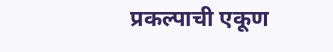प्रकल्पाची एकूण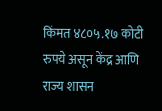किंमत ४८०५.१७ कोटी रुपये असून केंद्र आणि राज्य शासन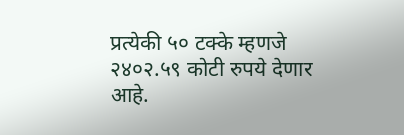प्रत्येकी ५० टक्के म्हणजे २४०२.५९ कोटी रुपये देणार आहे.